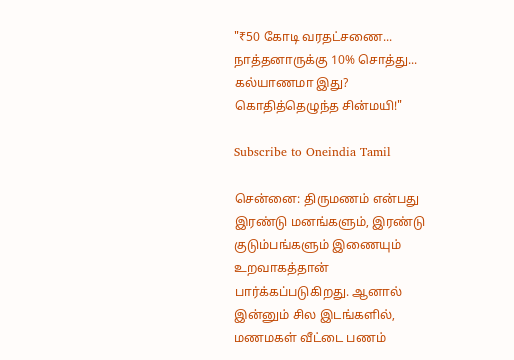"₹50 கோடி வரதட்சணை... நாத்தனாருக்கு 10% சொத்து... கல்யாணமா இது? கொதித்தெழுந்த சின்மயி!"

Subscribe to Oneindia Tamil

சென்னை: திருமணம் என்பது இரண்டு மனங்களும், இரண்டு குடும்பங்களும் இணையும் உறவாகத்தான் பார்க்கப்படுகிறது. ஆனால் இன்னும் சில இடங்களில், மணமகள் வீட்டை பணம்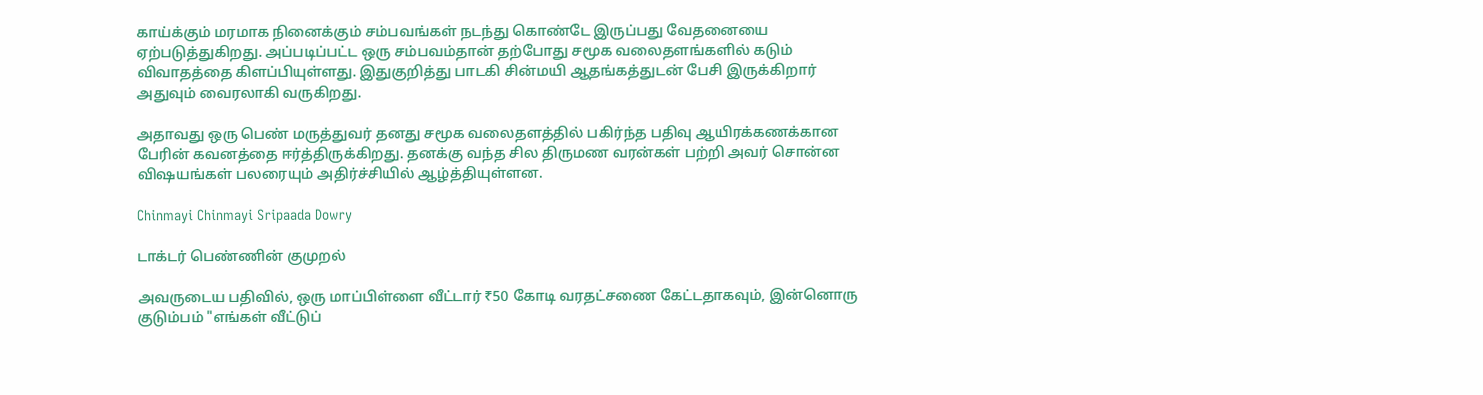காய்க்கும் மரமாக நினைக்கும் சம்பவங்கள் நடந்து கொண்டே இருப்பது வேதனையை ஏற்படுத்துகிறது. அப்படிப்பட்ட ஒரு சம்பவம்தான் தற்போது சமூக வலைதளங்களில் கடும் விவாதத்தை கிளப்பியுள்ளது. இதுகுறித்து பாடகி சின்மயி ஆதங்கத்துடன் பேசி இருக்கிறார் அதுவும் வைரலாகி வருகிறது.

அதாவது ஒரு பெண் மருத்துவர் தனது சமூக வலைதளத்தில் பகிர்ந்த பதிவு ஆயிரக்கணக்கான பேரின் கவனத்தை ஈர்த்திருக்கிறது. தனக்கு வந்த சில திருமண வரன்கள் பற்றி அவர் சொன்ன விஷயங்கள் பலரையும் அதிர்ச்சியில் ஆழ்த்தியுள்ளன.

Chinmayi Chinmayi Sripaada Dowry

டாக்டர் பெண்ணின் குமுறல்

அவருடைய பதிவில், ஒரு மாப்பிள்ளை வீட்டார் ₹50 கோடி வரதட்சணை கேட்டதாகவும், இன்னொரு குடும்பம் "எங்கள் வீட்டுப்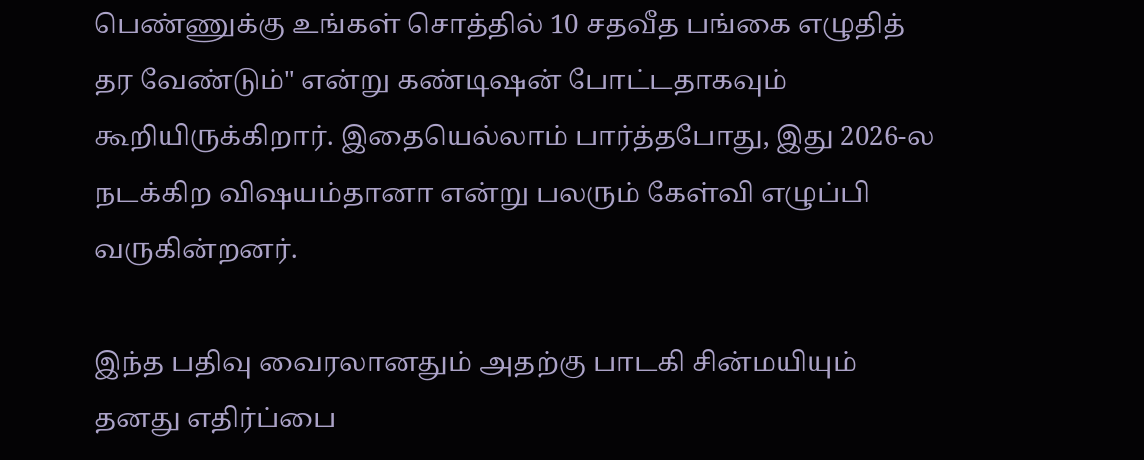பெண்ணுக்கு உங்கள் சொத்தில் 10 சதவீத பங்கை எழுதித் தர வேண்டும்" என்று கண்டிஷன் போட்டதாகவும் கூறியிருக்கிறார். இதையெல்லாம் பார்த்தபோது, இது 2026-ல நடக்கிற விஷயம்தானா என்று பலரும் கேள்வி எழுப்பி வருகின்றனர்.

இந்த பதிவு வைரலானதும் அதற்கு பாடகி சின்மயியும் தனது எதிர்ப்பை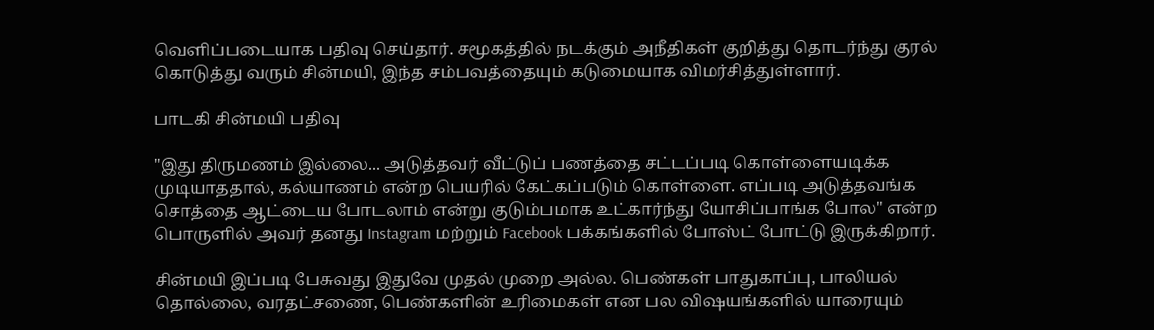வெளிப்படையாக பதிவு செய்தார். சமூகத்தில் நடக்கும் அநீதிகள் குறித்து தொடர்ந்து குரல் கொடுத்து வரும் சின்மயி, இந்த சம்பவத்தையும் கடுமையாக விமர்சித்துள்ளார்.

பாடகி சின்மயி பதிவு

"இது திருமணம் இல்லை... அடுத்தவர் வீட்டுப் பணத்தை சட்டப்படி கொள்ளையடிக்க முடியாததால், கல்யாணம் என்ற பெயரில் கேட்கப்படும் கொள்ளை. எப்படி அடுத்தவங்க சொத்தை ஆட்டைய போடலாம் என்று குடும்பமாக உட்கார்ந்து யோசிப்பாங்க போல" என்ற பொருளில் அவர் தனது Instagram மற்றும் Facebook பக்கங்களில் போஸ்ட் போட்டு இருக்கிறார்.

சின்மயி இப்படி பேசுவது இதுவே முதல் முறை அல்ல. பெண்கள் பாதுகாப்பு, பாலியல் தொல்லை, வரதட்சணை, பெண்களின் உரிமைகள் என பல விஷயங்களில் யாரையும்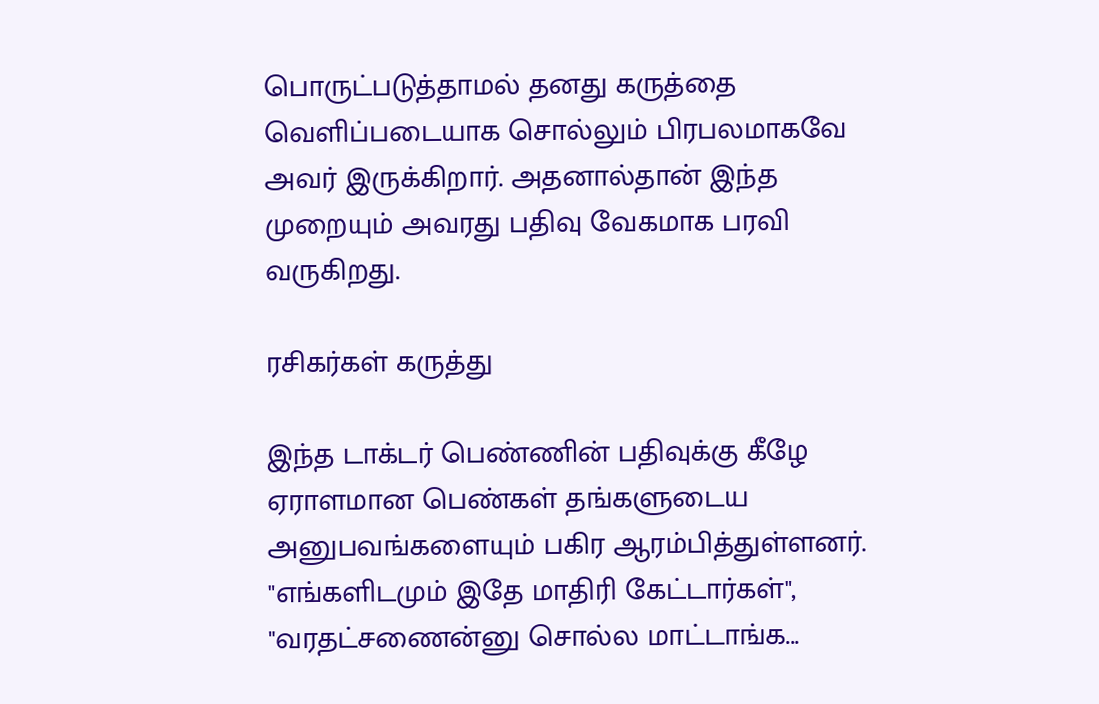பொருட்படுத்தாமல் தனது கருத்தை வெளிப்படையாக சொல்லும் பிரபலமாகவே அவர் இருக்கிறார். அதனால்தான் இந்த முறையும் அவரது பதிவு வேகமாக பரவி வருகிறது.

ரசிகர்கள் கருத்து

இந்த டாக்டர் பெண்ணின் பதிவுக்கு கீழே ஏராளமான பெண்கள் தங்களுடைய அனுபவங்களையும் பகிர ஆரம்பித்துள்ளனர். "எங்களிடமும் இதே மாதிரி கேட்டார்கள்", "வரதட்சணைன்னு சொல்ல மாட்டாங்க...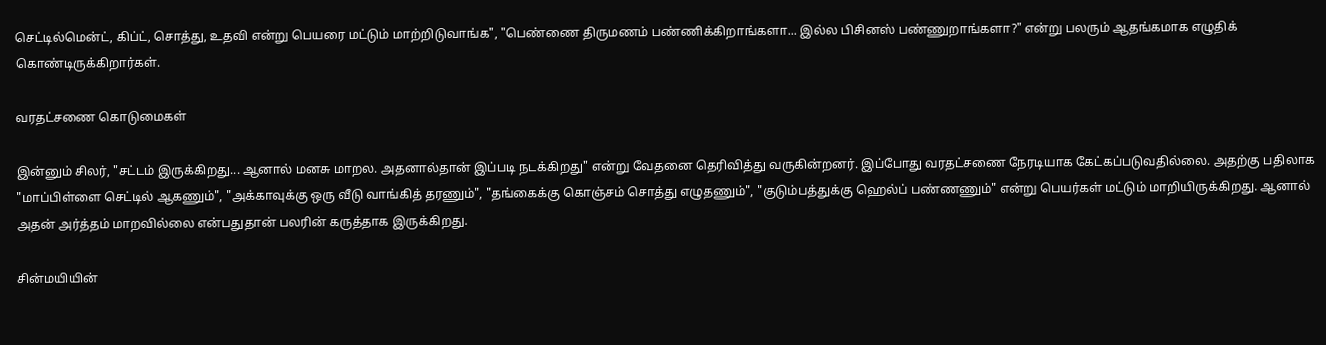செட்டில்மென்ட், கிப்ட், சொத்து, உதவி என்று பெயரை மட்டும் மாற்றிடுவாங்க", "பெண்ணை திருமணம் பண்ணிக்கிறாங்களா... இல்ல பிசினஸ் பண்ணுறாங்களா?" என்று பலரும் ஆதங்கமாக எழுதிக் கொண்டிருக்கிறார்கள்.

வரதட்சணை கொடுமைகள்

இன்னும் சிலர், "சட்டம் இருக்கிறது... ஆனால் மனசு மாறல. அதனால்தான் இப்படி நடக்கிறது" என்று வேதனை தெரிவித்து வருகின்றனர். இப்போது வரதட்சணை நேரடியாக கேட்கப்படுவதில்லை. அதற்கு பதிலாக "மாப்பிள்ளை செட்டில் ஆகணும்", "அக்காவுக்கு ஒரு வீடு வாங்கித் தரணும்", "தங்கைக்கு கொஞ்சம் சொத்து எழுதணும்", "குடும்பத்துக்கு ஹெல்ப் பண்ணணும்" என்று பெயர்கள் மட்டும் மாறியிருக்கிறது. ஆனால் அதன் அர்த்தம் மாறவில்லை என்பதுதான் பலரின் கருத்தாக இருக்கிறது.

சின்மயியின்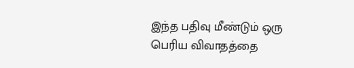இந்த பதிவு மீண்டும் ஒரு பெரிய விவாதத்தை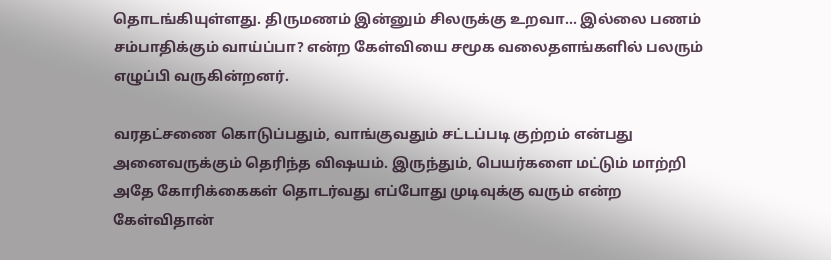தொடங்கியுள்ளது. திருமணம் இன்னும் சிலருக்கு உறவா... இல்லை பணம் சம்பாதிக்கும் வாய்ப்பா? என்ற கேள்வியை சமூக வலைதளங்களில் பலரும் எழுப்பி வருகின்றனர்.

வரதட்சணை கொடுப்பதும், வாங்குவதும் சட்டப்படி குற்றம் என்பது அனைவருக்கும் தெரிந்த விஷயம். இருந்தும், பெயர்களை மட்டும் மாற்றி அதே கோரிக்கைகள் தொடர்வது எப்போது முடிவுக்கு வரும் என்ற கேள்விதான்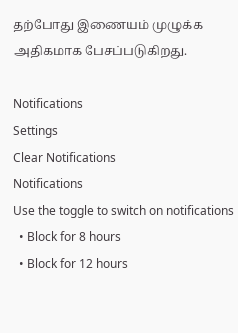தற்போது இணையம் முழுக்க அதிகமாக பேசப்படுகிறது.

Notifications
Settings
Clear Notifications
Notifications
Use the toggle to switch on notifications
  • Block for 8 hours
  • Block for 12 hours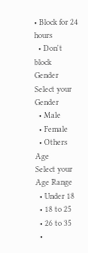• Block for 24 hours
  • Don't block
Gender
Select your Gender
  • Male
  • Female
  • Others
Age
Select your Age Range
  • Under 18
  • 18 to 25
  • 26 to 35
  •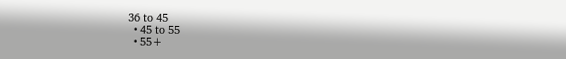36 to 45
  • 45 to 55
  • 55+